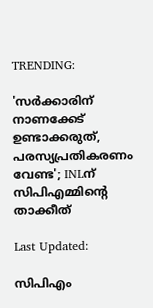TRENDING:

'സര്‍ക്കാരിന് നാണക്കേട് ഉണ്ടാക്കരുത്, പരസ്യപ്രതികരണം വേണ്ട'; INLന് സിപിഎമ്മിന്റെ താക്കീത്

Last Updated:

സിപിഎം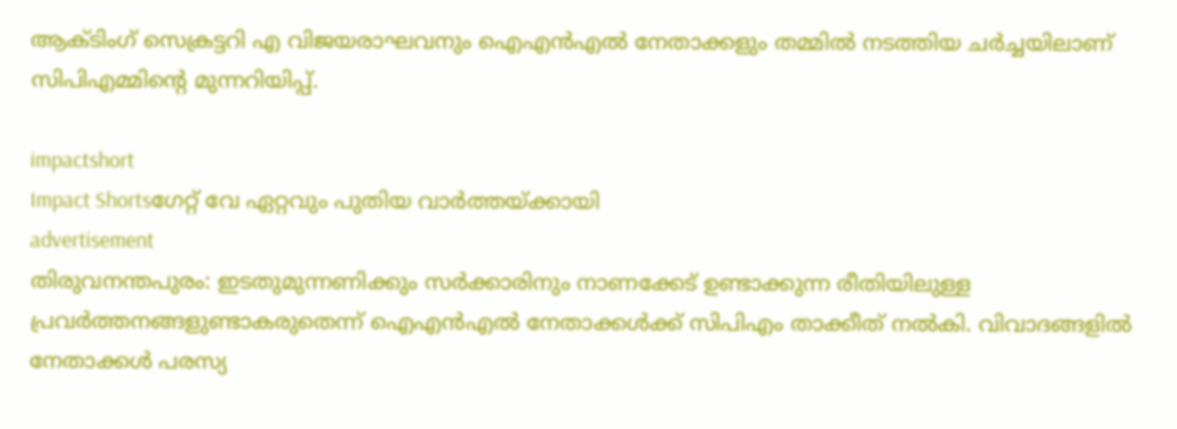ആക്ടിംഗ് സെക്രട്ടറി എ വിജയരാഘവനും ഐഎന്‍എല്‍ നേതാക്കളും തമ്മില്‍ നടത്തിയ ചര്‍ച്ചയിലാണ് സിപിഎമ്മിന്റെ മുന്നറിയിപ്പ്.

impactshort
Impact Shortsഗേറ്റ് വേ ഏറ്റവും പുതിയ വാർത്തയ്ക്കായി
advertisement
തിരുവനന്തപുരം: ഇടതുമുന്നണിക്കും സര്‍ക്കാരിനും നാണക്കേട് ഉണ്ടാക്കുന്ന രീതിയിലുള്ള പ്രവര്‍ത്തനങ്ങളുണ്ടാകരുതെന്ന് ഐഎന്‍എല്‍ നേതാക്കള്‍ക്ക് സിപിഎം താക്കീത് നൽകി. വിവാദങ്ങളിൽ നേതാക്കള്‍ പരസ്യ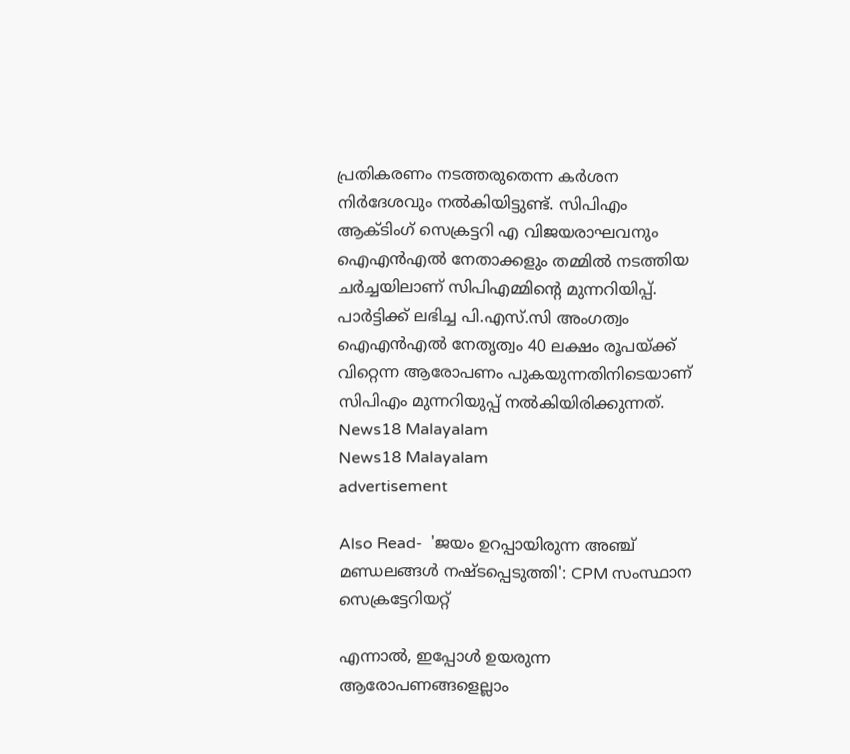പ്രതികരണം നടത്തരുതെന്ന കര്‍ശന നിര്‍ദേശവും നല്‍കിയിട്ടുണ്ട്. സിപിഎം ആക്ടിംഗ് സെക്രട്ടറി എ വിജയരാഘവനും ഐഎന്‍എല്‍ നേതാക്കളും തമ്മില്‍ നടത്തിയ ചര്‍ച്ചയിലാണ് സിപിഎമ്മിന്റെ മുന്നറിയിപ്പ്. പാര്‍ട്ടിക്ക് ലഭിച്ച പി.എസ്.സി അംഗത്വം ഐഎന്‍എല്‍ നേതൃത്വം 40 ലക്ഷം രൂപയ്ക്ക് വിറ്റെന്ന ആരോപണം പുകയുന്നതിനിടെയാണ് സിപിഎം മുന്നറിയുപ്പ് നൽകിയിരിക്കുന്നത്.
News18 Malayalam
News18 Malayalam
advertisement

Also Read-  'ജയം ഉറപ്പായിരുന്ന അഞ്ച് മണ്ഡലങ്ങൾ നഷ്ടപ്പെടുത്തി': CPM സംസ്ഥാന സെക്രട്ടേറിയറ്റ്

എന്നാൽ, ഇപ്പോൾ ഉയരുന്ന ആരോപണങ്ങളെല്ലാം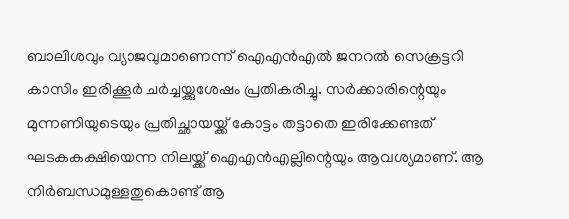ബാലിശവും വ്യാജവുമാണെന്ന് ഐഎന്‍എല്‍ ജനറല്‍ സെക്രട്ടറി കാസിം ഇരിക്കൂര്‍ ചര്‍ച്ചയ്ക്കുശേഷം പ്രതികരിച്ചു. സര്‍ക്കാരിന്റെയും മുന്നണിയുടെയും പ്രതിച്ഛായയ്ക്ക് കോട്ടം തട്ടാതെ ഇരിക്കേണ്ടത് ഘടകകക്ഷിയെന്ന നിലയ്ക്ക് ഐഎന്‍എല്ലിന്റെയും ആവശ്യമാണ്. ആ നിര്‍ബന്ധമുള്ളതുകൊണ്ട് ആ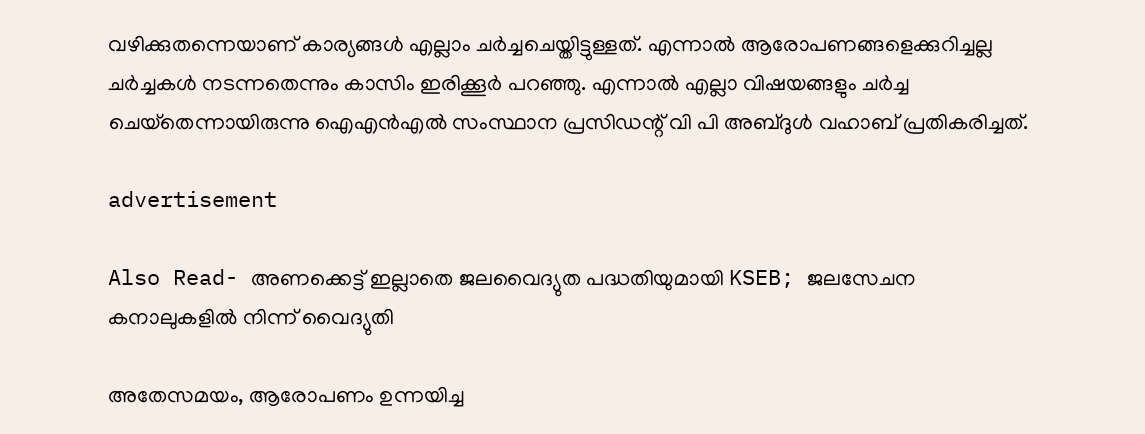വഴിക്കുതന്നെയാണ് കാര്യങ്ങള്‍ എല്ലാം ചര്‍ച്ചചെയ്തിട്ടുള്ളത്. എന്നാല്‍ ആരോപണങ്ങളെക്കുറിച്ചല്ല ചര്‍ച്ചകള്‍ നടന്നതെന്നും കാസിം ഇരിക്കൂര്‍ പറഞ്ഞു. എന്നാല്‍ എല്ലാ വിഷയങ്ങളും ചര്‍ച്ച ചെയ്‌തെന്നായിരുന്നു ഐഎന്‍എല്‍ സംസ്ഥാന പ്രസിഡന്റ് വി പി അബ്ദുള്‍ വഹാബ് പ്രതികരിച്ചത്.

advertisement

Also Read- അണക്കെട്ട് ഇല്ലാതെ ജലവൈദ്യുത പദ്ധതിയുമായി KSEB; ജലസേചന കനാലുകളിൽ നിന്ന് വൈദ്യുതി

അതേസമയം, ആരോപണം ഉന്നയിച്ച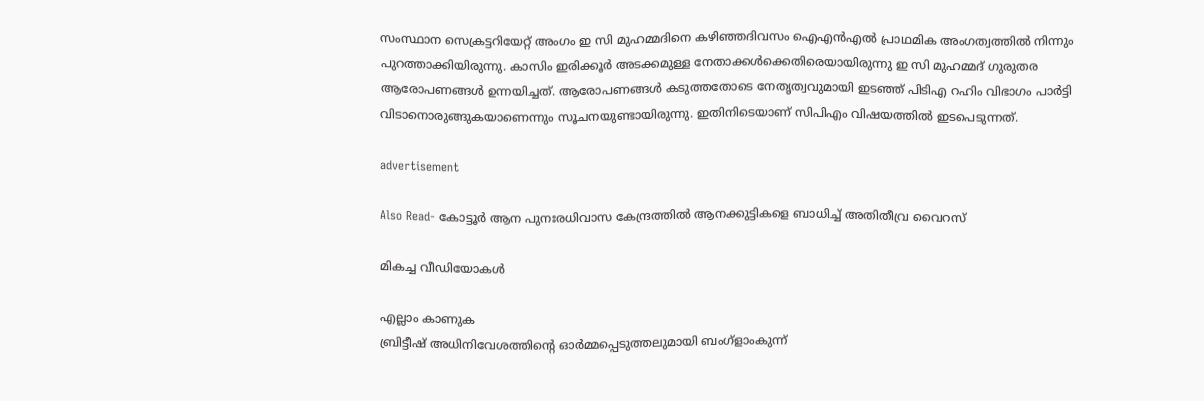സംസ്ഥാന സെക്രട്ടറിയേറ്റ് അംഗം ഇ സി മുഹമ്മദിനെ കഴിഞ്ഞദിവസം ഐഎന്‍എല്‍ പ്രാഥമിക അംഗത്വത്തില്‍ നിന്നും പുറത്താക്കിയിരുന്നു. കാസിം ഇരിക്കൂര്‍ അടക്കമുള്ള നേതാക്കള്‍ക്കെതിരെയായിരുന്നു ഇ സി മുഹമ്മദ് ഗുരുതര ആരോപണങ്ങള്‍ ഉന്നയിച്ചത്. ആരോപണങ്ങള്‍ കടുത്തതോടെ നേതൃത്വവുമായി ഇടഞ്ഞ് പിടിഎ റഹിം വിഭാഗം പാര്‍ട്ടി വിടാനൊരുങ്ങുകയാണെന്നും സൂചനയുണ്ടായിരുന്നു. ഇതിനിടെയാണ് സിപിഎം വിഷയത്തില്‍ ഇടപെടുന്നത്.

advertisement

Also Read- കോട്ടൂര്‍ ആന പുനഃരധിവാസ കേന്ദ്രത്തിൽ ആനക്കുട്ടികളെ ബാധിച്ച് അതിതീവ്ര വൈറസ്

മികച്ച വീഡിയോകൾ

എല്ലാം കാണുക
ബ്രിട്ടീഷ് അധിനിവേശത്തിൻ്റെ ഓർമ്മപ്പെടുത്തലുമായി ബംഗ്ളാംകുന്ന്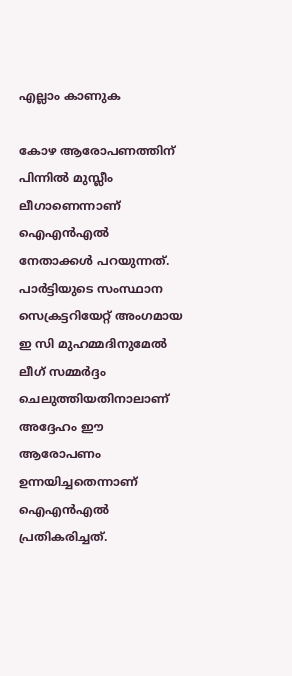എല്ലാം കാണുക

കോഴ ആരോപണത്തിന് പിന്നില്‍ മുസ്ലീം ലീഗാണെന്നാണ് ഐഎന്‍എല്‍ നേതാക്കൾ പറയുന്നത്. പാര്‍ട്ടിയുടെ സംസ്ഥാന സെക്രട്ടറിയേറ്റ് അംഗമായ ഇ സി മുഹമ്മദിനുമേല്‍ ലീഗ് സമ്മര്‍ദ്ദം ചെലുത്തിയതിനാലാണ് അദ്ദേഹം ഈ ആരോപണം ഉന്നയിച്ചതെന്നാണ് ഐഎന്‍എല്‍ പ്രതികരിച്ചത്.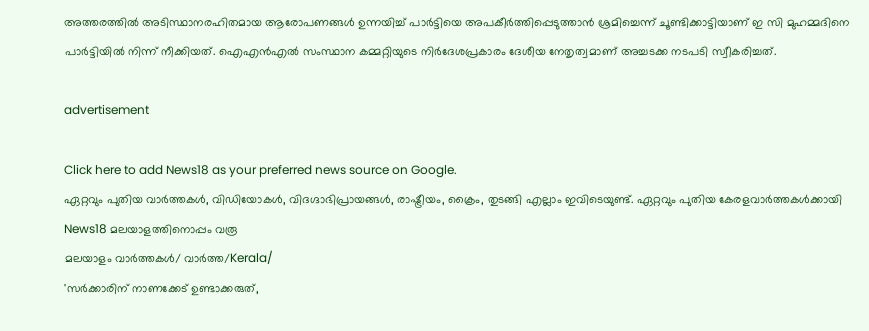അത്തരത്തില്‍ അടിസ്ഥാനരഹിതമായ ആരോപണങ്ങള്‍ ഉന്നയിച്ച് പാര്‍ട്ടിയെ അപകീര്‍ത്തിപ്പെടുത്താന്‍ ശ്രമിച്ചെന്ന് ചൂണ്ടിക്കാട്ടിയാണ് ഇ സി മുഹമ്മദിനെ പാര്‍ട്ടിയില്‍ നിന്ന് നീക്കിയത്. ഐഎന്‍എല്‍ സംസ്ഥാന കമ്മറ്റിയുടെ നിർദേശപ്രകാരം ദേശീയ നേതൃത്വമാണ് അച്ചടക്ക നടപടി സ്വീകരിച്ചത്.

advertisement

Click here to add News18 as your preferred news source on Google.
ഏറ്റവും പുതിയ വാർത്തകൾ, വിഡിയോകൾ, വിദഗ്ദാഭിപ്രായങ്ങൾ, രാഷ്ട്രീയം, ക്രൈം, തുടങ്ങി എല്ലാം ഇവിടെയുണ്ട്. ഏറ്റവും പുതിയ കേരളവാർത്തകൾക്കായി News18 മലയാളത്തിനൊപ്പം വരൂ
മലയാളം വാർത്തകൾ/ വാർത്ത/Kerala/
'സര്‍ക്കാരിന് നാണക്കേട് ഉണ്ടാക്കരുത്,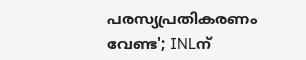പരസ്യപ്രതികരണം വേണ്ട'; INLന്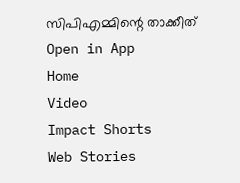സിപിഎമ്മിന്റെ താക്കീത്
Open in App
Home
Video
Impact Shorts
Web Stories